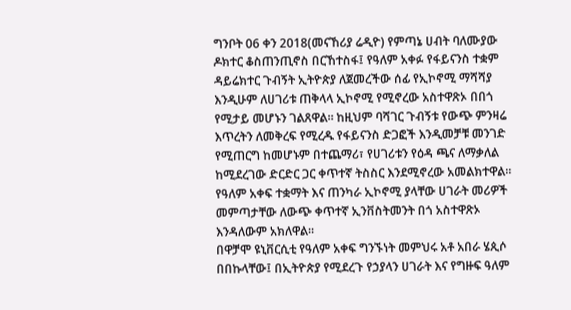ግንቦት 06 ቀን 2018(መናኸሪያ ሬዲዮ) የምጣኔ ሀብት ባለሙያው ዶክተር ቆስጠንጢኖስ በርኸተስፋ፤ የዓለም አቀፉ የፋይናንስ ተቋም ዳይሬክተር ጉብኝት ኢትዮጵያ ለጀመረችው ሰፊ የኢኮኖሚ ማሻሻያ እንዲሁም ለሀገሪቱ ጠቅላላ ኢኮኖሚ የሚኖረው አስተዋጽኦ በበጎ የሚታይ መሆኑን ገልጸዋል። ከዚህም ባሻገር ጉብኝቱ የውጭ ምንዛሬ እጥረትን ለመቅረፍ የሚረዱ የፋይናንስ ድጋፎች እንዲመቻቹ መንገድ የሚጠርግ ከመሆኑም በተጨማሪ፣ የሀገሪቱን የዕዳ ጫና ለማቃለል ከሚደረገው ድርድር ጋር ቀጥተኛ ትስስር እንደሚኖረው አመልክተዋል። የዓለም አቀፍ ተቋማት እና ጠንካራ ኢኮኖሚ ያላቸው ሀገራት መሪዎች መምጣታቸው ለውጭ ቀጥተኛ ኢንቨስትመንት በጎ አስተዋጽኦ እንዳለውም አክለዋል።
በዋቻሞ ዩኒቨርሲቲ የዓለም አቀፍ ግንኙነት መምህሩ አቶ አበራ ሄጲሶ በበኩላቸው፤ በኢትዮጵያ የሚደረጉ የኃያላን ሀገራት እና የግዙፍ ዓለም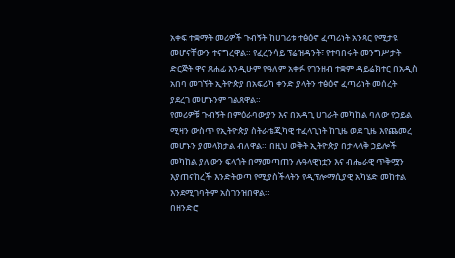አቀፍ ተቋማት መሪዎች ጉብኝት ከሀገሪቱ ተፅዕኖ ፈጣሪነት አንጻር የሚታዩ መሆናቸውን ተናግረዋል። የፈረንሳይ ፕሬዝዳንት፣ የተባበሩት መንግሥታት ድርጅት ዋና ጸሐፊ እንዲሁም የዓለም አቀፉ የገንዘብ ተቋም ዳይሬክተር በአዲስ አበባ መገኘት ኢትዮጵያ በአፍሪካ ቀንድ ያላትን ተፅዕኖ ፈጣሪነት መሰረት ያደረገ መሆኑንም ገልጸዋል።
የመሪዎቹ ጉብኝት በምዕራባውያን እና በአዳጊ ሀገራት መካከል ባለው የኃይል ሚዛን ውስጥ የኢትዮጵያ ስትራቴጂካዊ ተፈላጊነት ከጊዜ ወደ ጊዜ እየጨመረ መሆኑን ያመላክታል ብለዋል። በዚህ ወቅት ኢትዮጵያ በታላላቅ ኃይሎች መካከል ያለውን ፍላጎት በማመጣጠን ሉዓላዊነቷን እና ብሔራዊ ጥቅሟን እያጠናከረች እንድትወጣ የሚያስችላትን የዲፕሎማሲያዊ አካሄድ መከተል እንደሚገባትም አስገንዝበዋል።
በዘንድሮ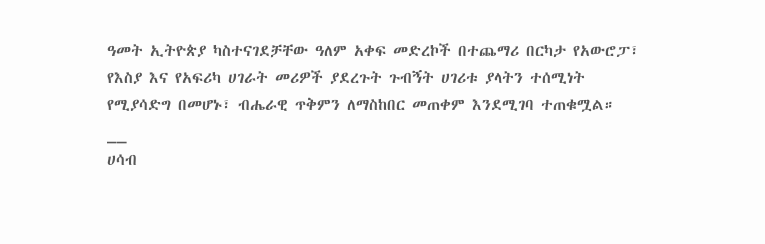ዓመት ኢትዮጵያ ካስተናገደቻቸው ዓለም አቀፍ መድረኮች በተጨማሪ በርካታ የአውሮፓ፣ የእስያ እና የአፍሪካ ሀገራት መሪዎች ያደረጉት ጉብኝት ሀገሪቱ ያላትን ተሰሚነት የሚያሳድግ በመሆኑ፣ ብሔራዊ ጥቅምን ለማስከበር መጠቀም እንደሚገባ ተጠቁሟል።
__
ሀሳብ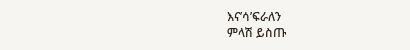እና’ሳ’ፍራለን
ምላሽ ይስጡ